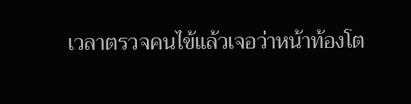เวลาตรวจคนไข้แล้วเจอว่าหน้าท้องโต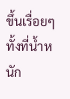ขึ้นเรื่อยๆ ทั้งที่น้ำหนัก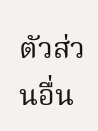ตัวส่วนอื่น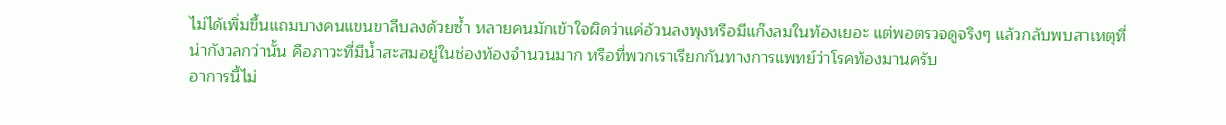ไม่ได้เพิ่มขึ้นแถมบางคนแขนขาลีบลงด้วยซ้ำ หลายคนมักเข้าใจผิดว่าแค่อ้วนลงพุงหรือมีแก๊งลมในท้องเยอะ แต่พอตรวจดูจริงๆ แล้วกลับพบสาเหตุที่น่ากังวลกว่านั้น คือภาวะที่มีน้ำสะสมอยู่ในช่องท้องจำนวนมาก หรือที่พวกเราเรียกกันทางการแพทย์ว่าโรคท้องมานครับ
อาการนี้ไม่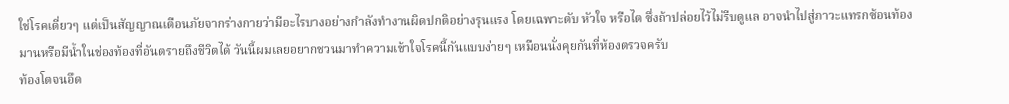ใช่โรคเดี่ยวๆ แต่เป็นสัญญาณเตือนภัยจากร่างกายว่ามีอะไรบางอย่างกำลังทำงานผิดปกติอย่างรุนแรง โดยเฉพาะตับ หัวใจ หรือไต ซึ่งถ้าปล่อยไว้ไม่รีบดูแล อาจนำไปสู่ภาวะแทรกซ้อนท้องมานหรือมีน้ำในช่องท้องที่อันตรายถึงชีวิตได้ วันนี้ผมเลยอยากชวนมาทำความเข้าใจโรคนี้กันแบบง่ายๆ เหมือนนั่งคุยกันที่ห้องตรวจครับ
ท้องโตจนอึด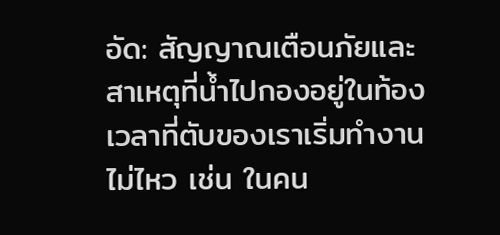อัด: สัญญาณเตือนภัยและสาเหตุที่น้ำไปกองอยู่ในท้อง
เวลาที่ตับของเราเริ่มทำงานไม่ไหว เช่น ในคน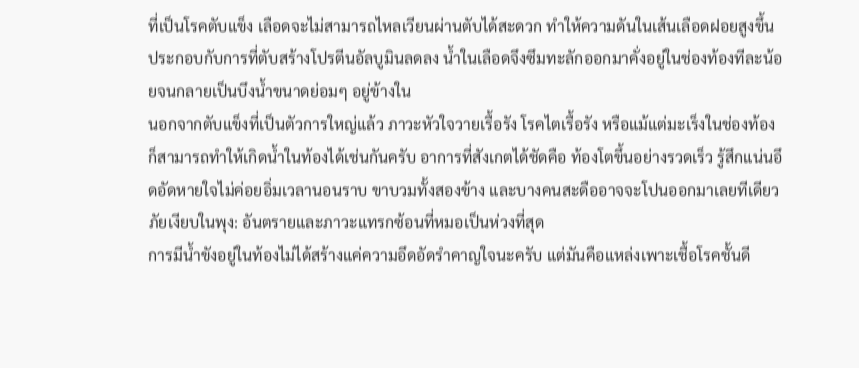ที่เป็นโรคตับแข็ง เลือดจะไม่สามารถไหลเวียนผ่านตับได้สะดวก ทำให้ความดันในเส้นเลือดฝอยสูงขึ้น ประกอบกับการที่ตับสร้างโปรตีนอัลบูมินลดลง น้ำในเลือดจึงซึมทะลักออกมาคั่งอยู่ในช่องท้องทีละน้อยจนกลายเป็นบึงน้ำขนาดย่อมๆ อยู่ข้างใน
นอกจากตับแข็งที่เป็นตัวการใหญ่แล้ว ภาวะหัวใจวายเรื้อรัง โรคไตเรื้อรัง หรือแม้แต่มะเร็งในช่องท้อง ก็สามารถทำให้เกิดน้ำในท้องได้เช่นกันครับ อาการที่สังเกตได้ชัดคือ ท้องโตขึ้นอย่างรวดเร็ว รู้สึกแน่นอึดอัดหายใจไม่ค่อยอิ่มเวลานอนราบ ขาบวมทั้งสองข้าง และบางคนสะดืออาจจะโปนออกมาเลยทีเดียว
ภัยเงียบในพุง: อันตรายและภาวะแทรกซ้อนที่หมอเป็นห่วงที่สุด
การมีน้ำขังอยู่ในท้องไม่ได้สร้างแค่ความอึดอัดรำคาญใจนะครับ แต่มันคือแหล่งเพาะเชื้อโรคชั้นดี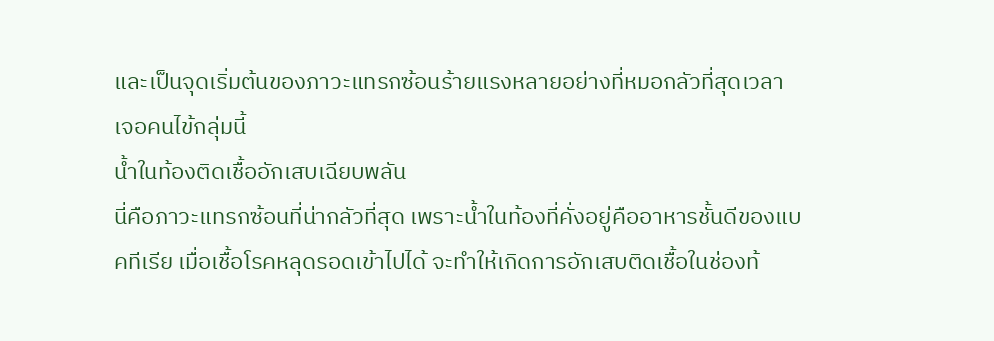และเป็นจุดเริ่มต้นของภาวะแทรกซ้อนร้ายแรงหลายอย่างที่หมอกลัวที่สุดเวลาเจอคนไข้กลุ่มนี้
น้ำในท้องติดเชื้ออักเสบเฉียบพลัน
นี่คือภาวะแทรกซ้อนที่น่ากลัวที่สุด เพราะน้ำในท้องที่คั่งอยู่คืออาหารชั้นดีของแบคทีเรีย เมื่อเชื้อโรคหลุดรอดเข้าไปได้ จะทำให้เกิดการอักเสบติดเชื้อในช่องท้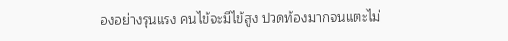องอย่างรุนแรง คนไข้จะมีไข้สูง ปวดท้องมากจนแตะไม่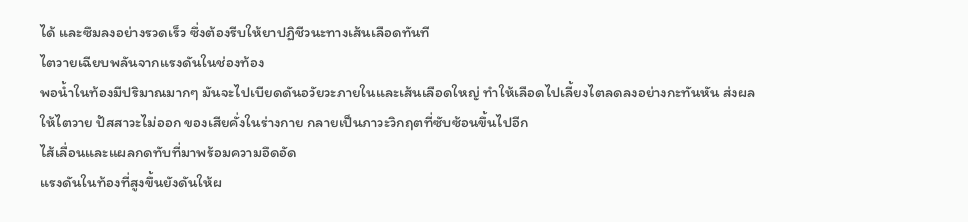ได้ และซึมลงอย่างรวดเร็ว ซึ่งต้องรีบให้ยาปฏิชีวนะทางเส้นเลือดทันที
ไตวายเฉียบพลันจากแรงดันในช่องท้อง
พอน้ำในท้องมีปริมาณมากๆ มันจะไปเบียดดันอวัยวะภายในและเส้นเลือดใหญ่ ทำให้เลือดไปเลี้ยงไตลดลงอย่างกะทันหัน ส่งผลให้ไตวาย ปัสสาวะไม่ออก ของเสียคั่งในร่างกาย กลายเป็นภาวะวิกฤตที่ซับซ้อนขึ้นไปอีก
ไส้เลื่อนและแผลกดทับที่มาพร้อมความอึดอัด
แรงดันในท้องที่สูงขึ้นยังดันให้ผ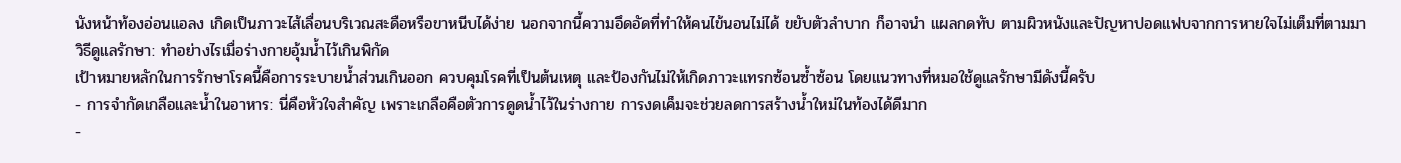นังหน้าท้องอ่อนแอลง เกิดเป็นภาวะไส้เลื่อนบริเวณสะดือหรือขาหนีบได้ง่าย นอกจากนี้ความอึดอัดที่ทำให้คนไข้นอนไม่ได้ ขยับตัวลำบาก ก็อาจนำ แผลกดทับ ตามผิวหนังและปัญหาปอดแฟบจากการหายใจไม่เต็มที่ตามมา
วิธีดูแลรักษา: ทำอย่างไรเมื่อร่างกายอุ้มน้ำไว้เกินพิกัด
เป้าหมายหลักในการรักษาโรคนี้คือการระบายน้ำส่วนเกินออก ควบคุมโรคที่เป็นต้นเหตุ และป้องกันไม่ให้เกิดภาวะแทรกซ้อนซ้ำซ้อน โดยแนวทางที่หมอใช้ดูแลรักษามีดังนี้ครับ
- การจำกัดเกลือและน้ำในอาหาร: นี่คือหัวใจสำคัญ เพราะเกลือคือตัวการดูดน้ำไว้ในร่างกาย การงดเค็มจะช่วยลดการสร้างน้ำใหม่ในท้องได้ดีมาก
-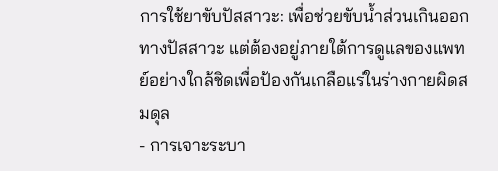การใช้ยาขับปัสสาวะ: เพื่อช่วยขับน้ำส่วนเกินออกทางปัสสาวะ แต่ต้องอยู่ภายใต้การดูแลของแพทย์อย่างใกล้ชิดเพื่อป้องกันเกลือแร่ในร่างกายผิดสมดุล
- การเจาะระบา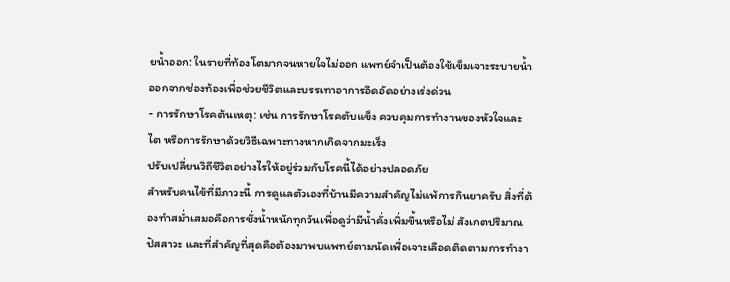ยน้ำออก: ในรายที่ท้องโตมากจนหายใจไม่ออก แพทย์จำเป็นต้องใช้เข็มเจาะระบายน้ำออกจากช่องท้องเพื่อช่วยชีวิตและบรรเทาอาการอึดอัดอย่างเร่งด่วน
- การรักษาโรคต้นเหตุ: เช่น การรักษาโรคตับแข็ง ควบคุมการทำงานของหัวใจและไต หรือการรักษาด้วยวิธีเฉพาะทางหากเกิดจากมะเร็ง
ปรับเปลี่ยนวิถีชีวิตอย่างไรให้อยู่ร่วมกับโรคนี้ได้อย่างปลอดภัย
สำหรับคนไข้ที่มีภาวะนี้ การดูแลตัวเองที่บ้านมีความสำคัญไม่แพ้การกินยาครับ สิ่งที่ต้องทำสม่ำเสมอคือการชั่งน้ำหนักทุกวันเพื่อดูว่ามีน้ำคั่งเพิ่มขึ้นหรือไม่ สังเกตปริมาณปัสสาวะ และที่สำคัญที่สุดคือต้องมาพบแพทย์ตามนัดเพื่อเจาะเลือดติดตามการทำงา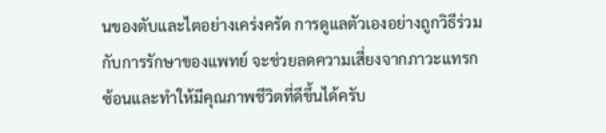นของตับและไตอย่างเคร่งครัด การดูแลตัวเองอย่างถูกวิธีร่วมกับการรักษาของแพทย์ จะช่วยลดความเสี่ยงจากภาวะแทรกซ้อนและทำให้มีคุณภาพชีวิตที่ดีขึ้นได้ครับ